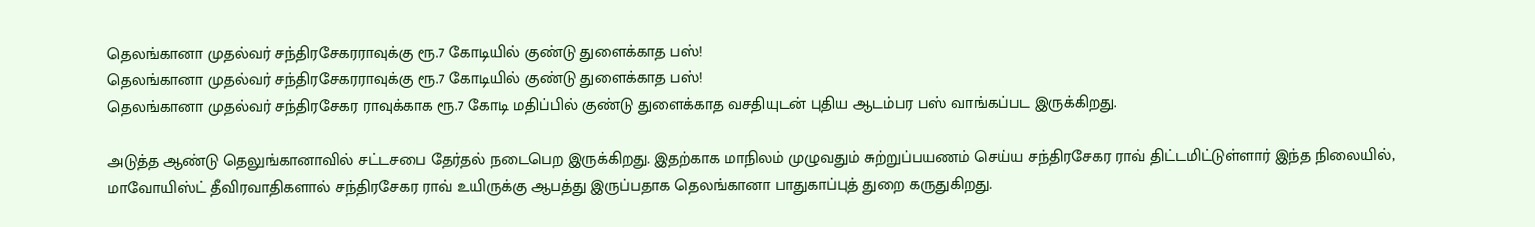தெலங்கானா முதல்வர் சந்திரசேகரராவுக்கு ரூ.7 கோடியில் குண்டு துளைக்காத பஸ்!
தெலங்கானா முதல்வர் சந்திரசேகரராவுக்கு ரூ.7 கோடியில் குண்டு துளைக்காத பஸ்!
தெலங்கானா முதல்வர் சந்திரசேகர ராவுக்காக ரூ.7 கோடி மதிப்பில் குண்டு துளைக்காத வசதியுடன் புதிய ஆடம்பர பஸ் வாங்கப்பட இருக்கிறது.

அடுத்த ஆண்டு தெலுங்கானாவில் சட்டசபை தேர்தல் நடைபெற இருக்கிறது. இதற்காக மாநிலம் முழுவதும் சுற்றுப்பயணம் செய்ய சந்திரசேகர ராவ் திட்டமிட்டுள்ளார் இந்த நிலையில், மாவோயிஸ்ட் தீவிரவாதிகளால் சந்திரசேகர ராவ் உயிருக்கு ஆபத்து இருப்பதாக தெலங்கானா பாதுகாப்புத் துறை கருதுகிறது.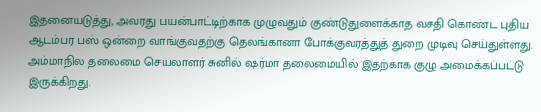இதனையடுத்து, அவரது பயன்பாட்டிற்காக முழுவதும் குண்டுதுளைக்காத வசதி கொண்ட புதிய ஆடம்பர பஸ் ஒன்றை வாங்குவதற்கு தெலங்கானா போக்குவரத்துத் துறை முடிவு செய்துள்ளது. அம்மாநில தலைமை செயலாளர் சுனில் ஷர்மா தலைமையில் இதற்காக குழு அமைக்கப்பட்டு இருக்கிறது.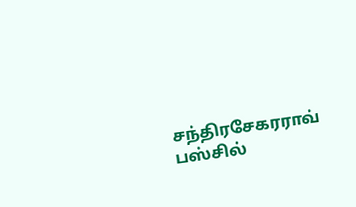சந்திரசேகரராவ் பஸ்சில்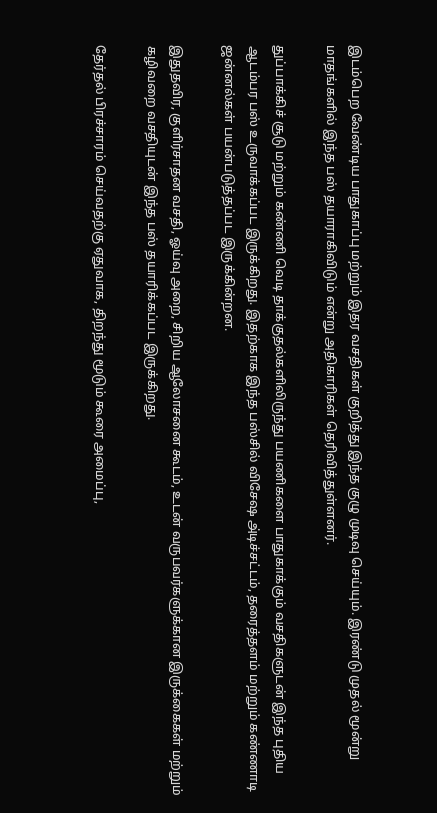இடம்பெற வேண்டிய பாதுகாப்பு மற்றும் இதர வசதிகள் குறித்து இந்த குழு முடிவு செய்யும். இரண்டு முதல் மூன்று மாதங்களில் இந்த பஸ் தயாராகிவிடும் என்று அதிகாரிகள் தெரிவித்துள்ளனர்.

துப்பாக்கிச் சூடு மற்றும் கண்ணி வெடி தாக்குதல்களிலிருந்து பயணிகளை பாதுகாக்கும் வசதிகளுடன் இந்த புதிய ஆடம்பர பஸ் உருவாக்கப்பட இருக்கிறது. இதற்காக இந்த பஸ்சில் விசேஷ அ்டிச்சட்டம், தரைத்தளம் மற்றும் கண்ணாடி ஜன்னல்கள் பயன்படுத்தப்பட இருக்கின்றன.

இதுதவிர, குளிர்சாதன வசதி, ஓய்வு அறை, சிறிய ஆலோசனை கூடம், உடன் வருபவர்களுக்கான இருக்கைகள் மற்றும் கழிவறை வசதியுடன் இந்த பஸ் தயாரிக்கப்பட இருக்கிறது.

தேர்தல் பிரச்சாரம் செய்வதற்கு ஏதுவாக, திறந்து மூடும் கூரை அமைப்பு,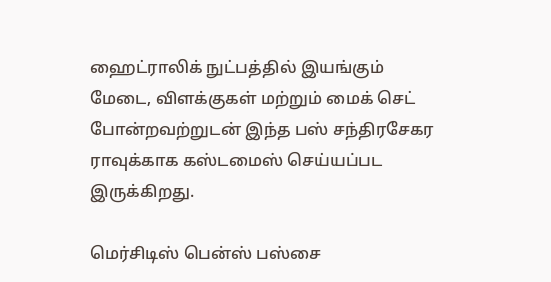ஹைட்ராலிக் நுட்பத்தில் இயங்கும் மேடை, விளக்குகள் மற்றும் மைக் செட் போன்றவற்றுடன் இந்த பஸ் சந்திரசேகர ராவுக்காக கஸ்டமைஸ் செய்யப்பட இருக்கிறது.

மெர்சிடிஸ் பென்ஸ் பஸ்சை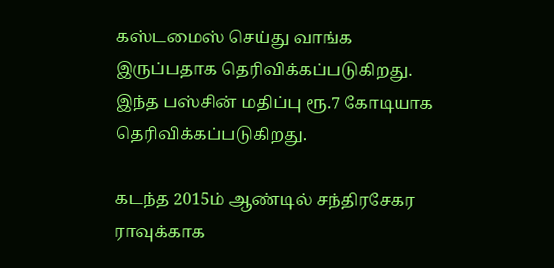கஸ்டமைஸ் செய்து வாங்க இருப்பதாக தெரிவிக்கப்படுகிறது. இந்த பஸ்சின் மதிப்பு ரூ.7 கோடியாக தெரிவிக்கப்படுகிறது.

கடந்த 2015ம் ஆண்டில் சந்திரசேகர ராவுக்காக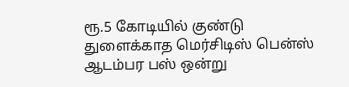ரூ.5 கோடியில் குண்டு துளைக்காத மெர்சிடிஸ் பென்ஸ் ஆடம்பர பஸ் ஒன்று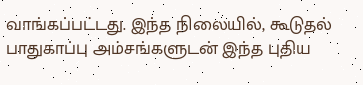வாங்கப்பட்டது. இந்த நிலையில், கூடுதல் பாதுகாப்பு அம்சங்களுடன் இந்த புதிய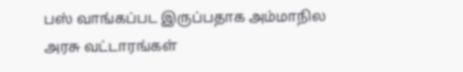பஸ் வாங்கப்பட இருப்பதாக அம்மாநில அரசு வட்டாரங்கள்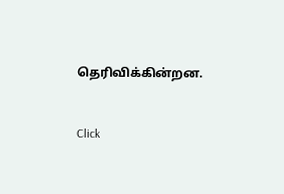தெரிவிக்கின்றன.


Click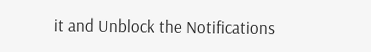it and Unblock the Notifications